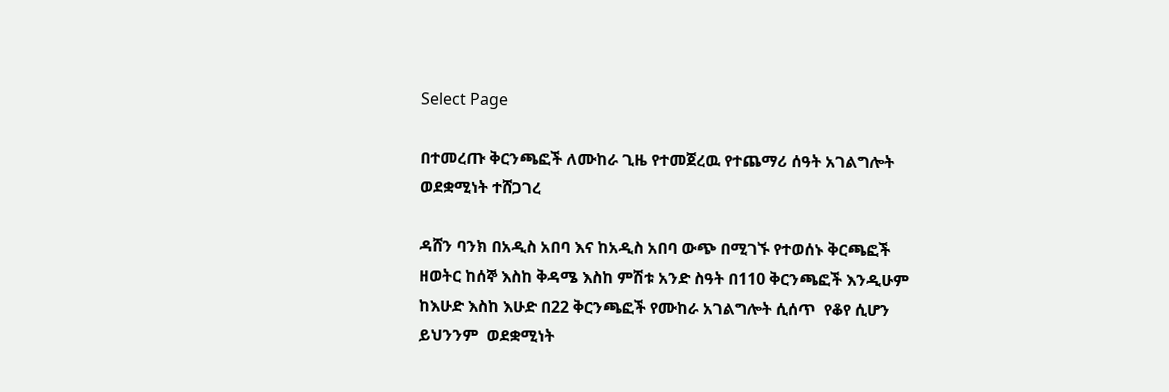Select Page

በተመረጡ ቅርንጫፎች ለሙከራ ጊዜ የተመጀረዉ የተጨማሪ ሰዓት አገልግሎት ወደቋሚነት ተሸጋገረ

ዳሸን ባንክ በአዲስ አበባ እና ከአዲስ አበባ ውጭ በሚገኙ የተወሰኑ ቅርጫፎች ዘወትር ከሰኞ እስከ ቅዳሜ እስከ ምሽቱ አንድ ስዓት በ110 ቅርንጫፎች እንዲሁም ከእሁድ እስከ እሁድ በ22 ቅርንጫፎች የሙከራ አገልግሎት ሲሰጥ  የቆየ ሲሆን ይህንንም  ወደቋሚነት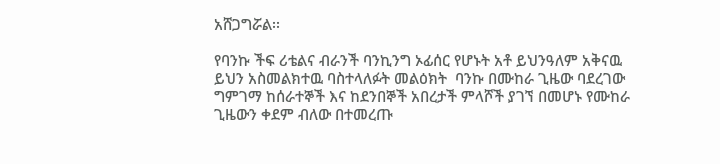አሸጋግሯል፡፡

የባንኩ ችፍ ሪቴልና ብራንች ባንኪንግ ኦፊሰር የሆኑት አቶ ይህንዓለም አቅናዉ ይህን አስመልክተዉ ባስተላለፉት መልዕክት  ባንኩ በሙከራ ጊዜው ባደረገው ግምገማ ከሰራተኞች እና ከደንበኞች አበረታች ምላሾች ያገኘ በመሆኑ የሙከራ ጊዜውን ቀደም ብለው በተመረጡ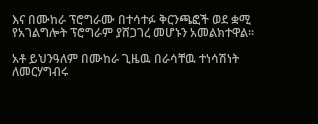እና በሙከራ ፕሮግራሙ በተሳተፉ ቅርንጫፎች ወደ ቋሚ የአገልግሎት ፕሮግራም ያሸጋገረ መሆኑን አመልክተዋል፡፡

አቶ ይህንዓለም በሙከራ ጊዜዉ በራሳቸዉ ተነሳሽነት ለመርሃግብሩ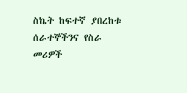ስኬት ከፍተኛ ያበረከቱ ሰራተኞችንና የስራ መሪዎች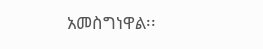አመስግነዋል፡፡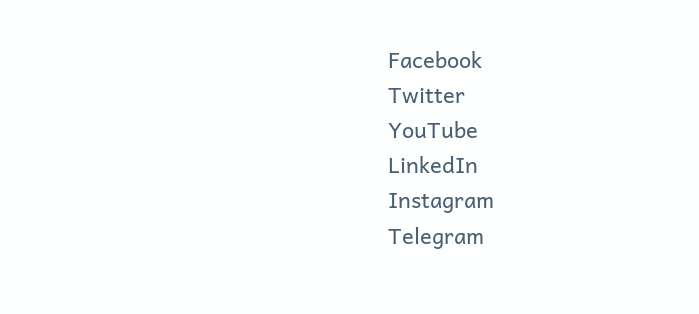Facebook
Twitter
YouTube
LinkedIn
Instagram
Telegram